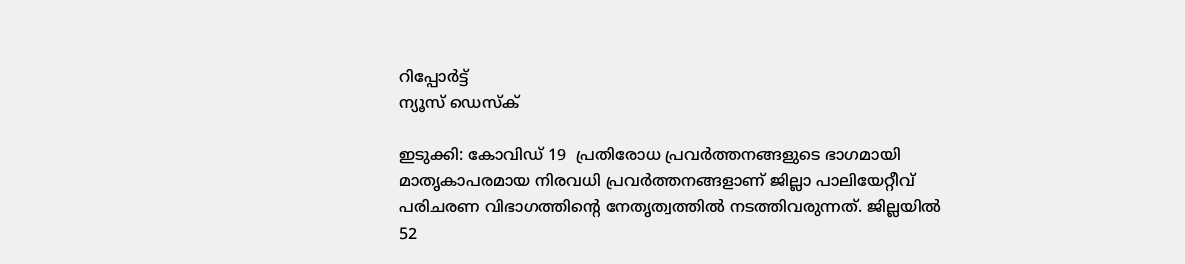റിപ്പോര്‍ട്ട്
ന്യൂസ് ഡെസ്ക്

ഇടുക്കി: കോവിഡ് 19  പ്രതിരോധ പ്രവര്‍ത്തനങ്ങളുടെ ഭാഗമായി  മാതൃകാപരമായ നിരവധി പ്രവര്‍ത്തനങ്ങളാണ് ജില്ലാ പാലിയേറ്റീവ് പരിചരണ വിഭാഗത്തിന്റെ നേതൃത്വത്തില്‍ നടത്തിവരുന്നത്. ജില്ലയില്‍ 52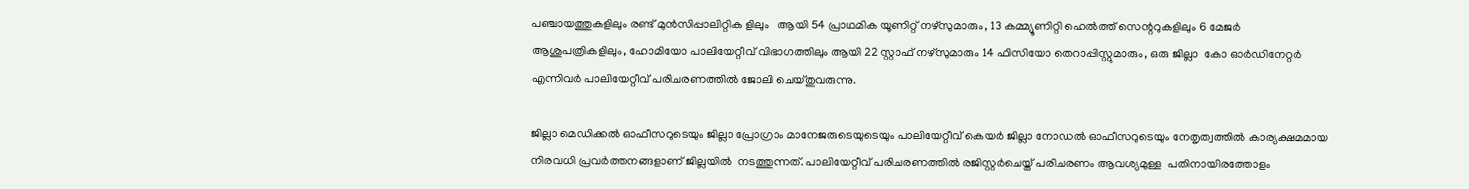പഞ്ചായത്തുകളിലും രണ്ട് മുന്‍സിപ്പാലിറ്റിക ളിലും   ആയി 54 പ്രാഥമിക യൂണിറ്റ് നഴ്‌സുമാരും, 13 കമ്മ്യൂണിറ്റി ഹെല്‍ത്ത് സെന്ററുകളിലും 6 മേജര്‍ ആശുപത്രികളിലും, ഹോമിയോ പാലിയേറ്റീവ് വിഭാഗത്തിലും ആയി 22 സ്റ്റാഫ് നഴ്‌സുമാരും 14 ഫിസിയോ തെറാപ്പിസ്റ്റുമാരും, ഒരു ജില്ലാ  കോ ഓര്‍ഡിനേറ്റര്‍ എന്നിവര്‍ പാലിയേറ്റീവ് പരിചരണത്തില്‍ ജോലി ചെയ്തുവരുന്നു.

ജില്ലാ മെഡിക്കല്‍ ഓഫീസറുടെയും ജില്ലാ പ്രോഗ്രാം മാനേജരുടെയുടെയും പാലിയേറ്റീവ് കെയര്‍ ജില്ലാ നോഡല്‍ ഓഫീസറുടെയും നേതൃത്വത്തില്‍ കാര്യക്ഷമമായ നിരവധി പ്രവര്‍ത്തനങ്ങളാണ് ജില്ലയില്‍  നടത്തുന്നത്. പാലിയേറ്റീവ് പരിചരണത്തില്‍ രജിസ്റ്റര്‍ചെയ്ത് പരിചരണം ആവശ്യമുള്ള  പതിനായിരത്തോളം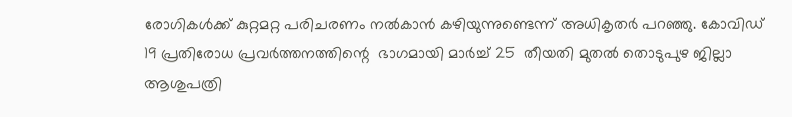രോഗികള്‍ക്ക് കുറ്റമറ്റ പരിചരണം നല്‍കാന്‍ കഴിയുന്നുണ്ടെന്ന് അധികൃതര്‍ പറഞ്ഞു. കോവിഡ് 19 പ്രതിരോധ പ്രവര്‍ത്തനത്തിന്റെ  ഭാഗമായി മാര്‍ച്ച് 25  തീയതി മുതല്‍ തൊടുപുഴ ജില്ലാ ആശുപത്രി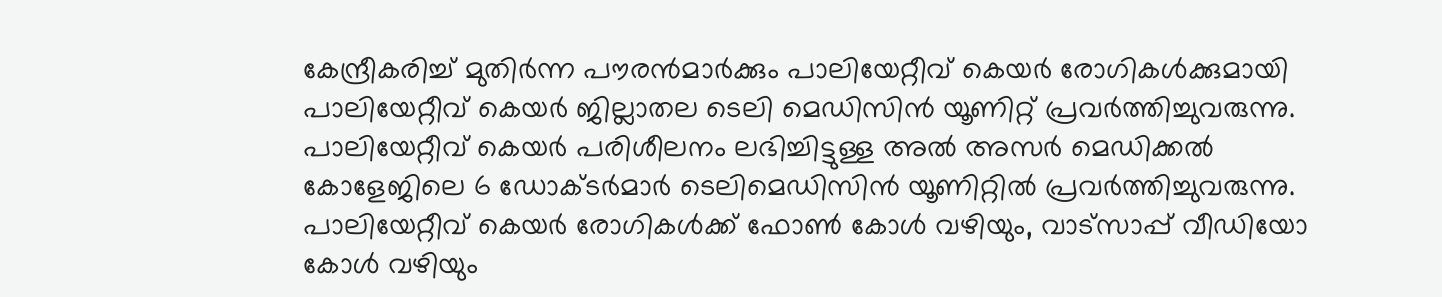കേന്ദ്രീകരിച്ച് മുതിര്‍ന്ന പൗരന്‍മാര്‍ക്കും പാലിയേറ്റീവ് കെയര്‍ രോഗികള്‍ക്കുമായി പാലിയേറ്റീവ് കെയര്‍ ജില്ലാതല ടെലി മെഡിസിന്‍ യൂണിറ്റ് പ്രവര്‍ത്തിച്ചുവരുന്നു. പാലിയേറ്റീവ് കെയര്‍ പരിശീലനം ലഭിച്ചിട്ടുള്ള അല്‍ അസര്‍ മെഡിക്കല്‍ കോളേജിലെ 6 ഡോക്ടര്‍മാര്‍ ടെലിമെഡിസിന്‍ യൂണിറ്റില്‍ പ്രവര്‍ത്തിച്ചുവരുന്നു. പാലിയേറ്റീവ് കെയര്‍ രോഗികള്‍ക്ക് ഫോണ്‍ കോള്‍ വഴിയും, വാട്‌സാപ്പ് വീഡിയോ കോള്‍ വഴിയും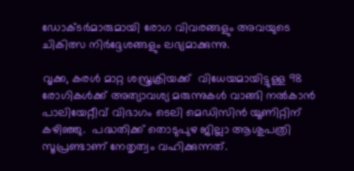ഡോക്ടര്‍മാരുമായി രോഗ വിവരങ്ങളും അവയുടെ ചികിത്സ നിര്‍ദ്ദേശങ്ങളും ലഭ്യമാക്കുന്നു.

വൃക്ക, കരള്‍ മാറ്റ ശസ്ത്രക്രിയക്ക്  വിധേയമായിട്ടുള്ള 98 രോഗികള്‍ക്ക് അത്യാവശ്യ മരുന്നുകള്‍ വാങ്ങി നല്‍കാന്‍ പാലിയേറ്റീവ് വിഭാഗം ടെലി മെഡിസിന്‍ യൂണിറ്റിന് കഴിഞ്ഞു.  പദ്ധതിക്ക് തൊടുപുഴ ജില്ലാ ആശുപത്രി സൂപ്രണ്ടാണ് നേതൃത്വം വഹിക്കുന്നത്.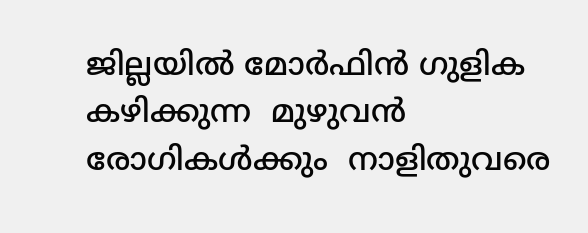ജില്ലയില്‍ മോര്‍ഫിന്‍ ഗുളിക കഴിക്കുന്ന  മുഴുവന്‍ രോഗികള്‍ക്കും  നാളിതുവരെ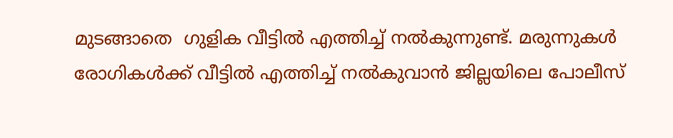മുടങ്ങാതെ  ഗുളിക വീട്ടില്‍ എത്തിച്ച് നല്‍കുന്നുണ്ട്. മരുന്നുകള്‍ രോഗികള്‍ക്ക് വീട്ടില്‍ എത്തിച്ച് നല്‍കുവാന്‍ ജില്ലയിലെ പോലീസ്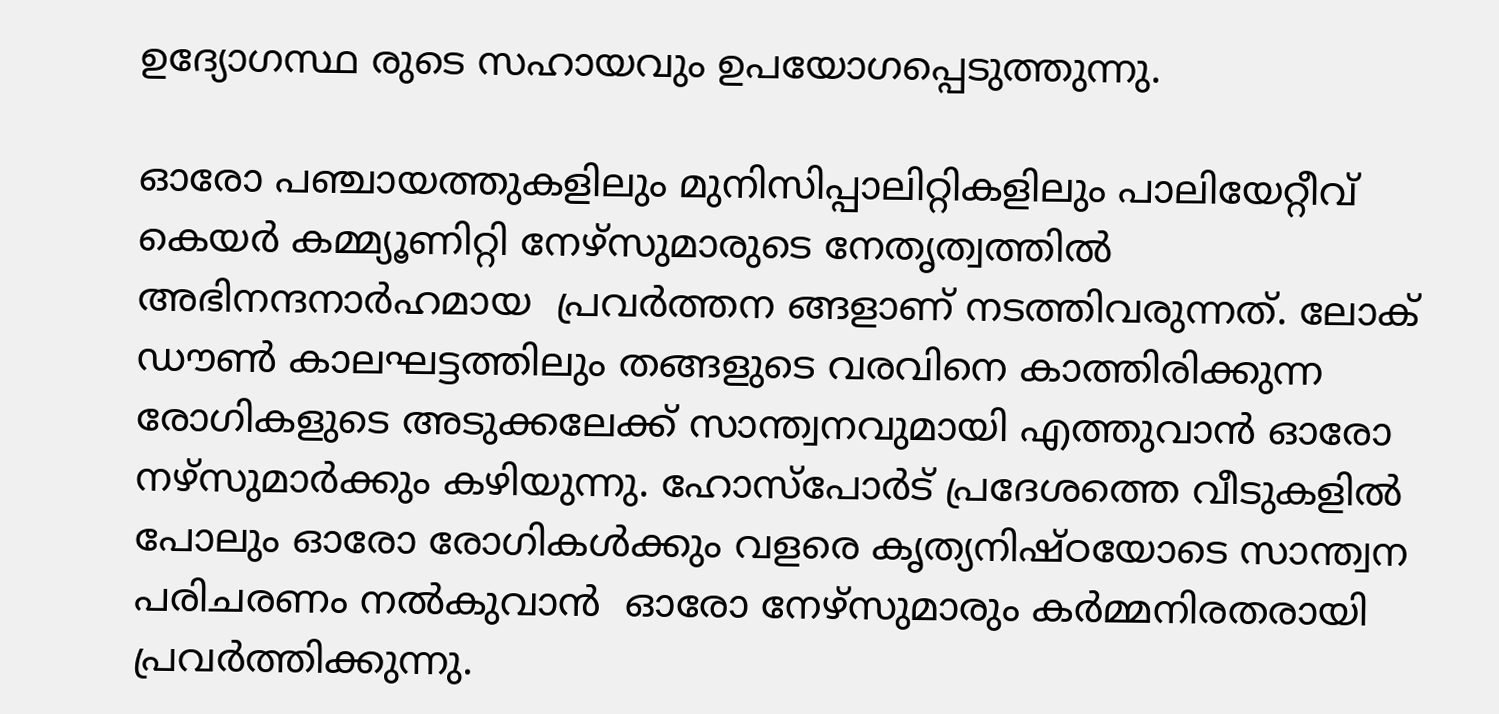ഉദ്യോഗസ്ഥ രുടെ സഹായവും ഉപയോഗപ്പെടുത്തുന്നു.

ഓരോ പഞ്ചായത്തുകളിലും മുനിസിപ്പാലിറ്റികളിലും പാലിയേറ്റീവ് കെയര്‍ കമ്മ്യൂണിറ്റി നേഴ്‌സുമാരുടെ നേതൃത്വത്തില്‍ അഭിനന്ദനാര്‍ഹമായ  പ്രവര്‍ത്തന ങ്ങളാണ് നടത്തിവരുന്നത്. ലോക് ഡൗണ്‍ കാലഘട്ടത്തിലും തങ്ങളുടെ വരവിനെ കാത്തിരിക്കുന്ന രോഗികളുടെ അടുക്കലേക്ക് സാന്ത്വനവുമായി എത്തുവാന്‍ ഓരോ നഴ്‌സുമാര്‍ക്കും കഴിയുന്നു. ഹോസ്‌പോര്‍ട് പ്രദേശത്തെ വീടുകളില്‍ പോലും ഓരോ രോഗികള്‍ക്കും വളരെ കൃത്യനിഷ്ഠയോടെ സാന്ത്വന പരിചരണം നല്‍കുവാന്‍  ഓരോ നേഴ്‌സുമാരും കര്‍മ്മനിരതരായി പ്രവര്‍ത്തിക്കുന്നു.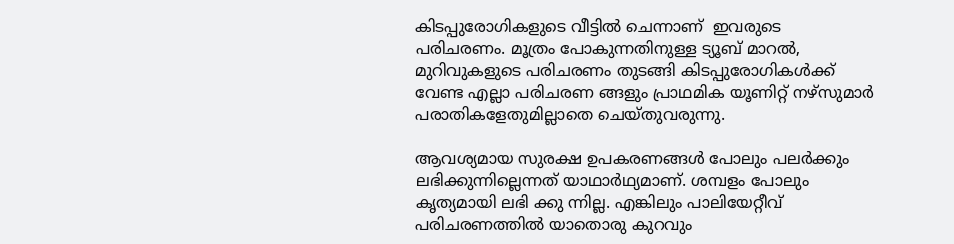കിടപ്പുരോഗികളുടെ വീട്ടില്‍ ചെന്നാണ്  ഇവരുടെ പരിചരണം. മൂത്രം പോകുന്നതിനുള്ള ട്യൂബ് മാറല്‍, മുറിവുകളുടെ പരിചരണം തുടങ്ങി കിടപ്പുരോഗികള്‍ക്ക് വേണ്ട എല്ലാ പരിചരണ ങ്ങളും പ്രാഥമിക യൂണിറ്റ് നഴ്‌സുമാര്‍ പരാതികളേതുമില്ലാതെ ചെയ്തുവരുന്നു.

ആവശ്യമായ സുരക്ഷ ഉപകരണങ്ങള്‍ പോലും പലര്‍ക്കും ലഭിക്കുന്നില്ലെന്നത് യാഥാര്‍ഥ്യമാണ്. ശമ്പളം പോലും കൃത്യമായി ലഭി ക്കു ന്നില്ല. എങ്കിലും പാലിയേറ്റീവ് പരിചരണത്തില്‍ യാതൊരു കുറവും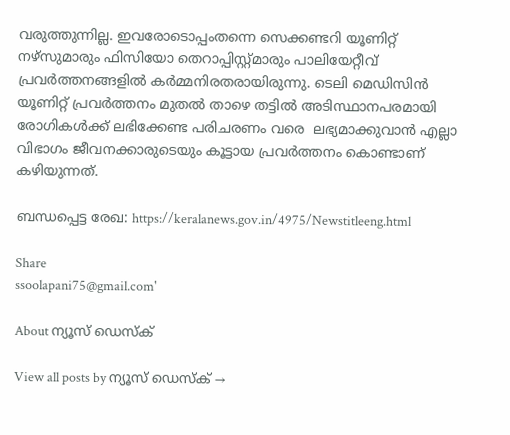വരുത്തുന്നില്ല. ഇവരോടൊപ്പംതന്നെ സെക്കണ്ടറി യൂണിറ്റ് നഴ്‌സുമാരും ഫിസിയോ തെറാപ്പിസ്റ്റ്മാരും പാലിയേറ്റീവ് പ്രവര്‍ത്തനങ്ങളില്‍ കര്‍മ്മനിരതരായിരുന്നു. ടെലി മെഡിസിന്‍ യൂണിറ്റ് പ്രവര്‍ത്തനം മുതല്‍ താഴെ തട്ടില്‍ അടിസ്ഥാനപരമായി  രോഗികള്‍ക്ക് ലഭിക്കേണ്ട പരിചരണം വരെ  ലഭ്യമാക്കുവാന്‍ എല്ലാ വിഭാഗം ജീവനക്കാരുടെയും കൂട്ടായ പ്രവര്‍ത്തനം കൊണ്ടാണ് കഴിയുന്നത്.

ബന്ധപ്പെട്ട രേഖ: https://keralanews.gov.in/4975/Newstitleeng.html

Share
ssoolapani75@gmail.com'

About ന്യൂസ് ഡെസ്ക്

View all posts by ന്യൂസ് ഡെസ്ക് →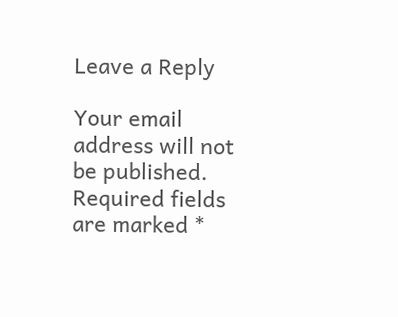Leave a Reply

Your email address will not be published. Required fields are marked *